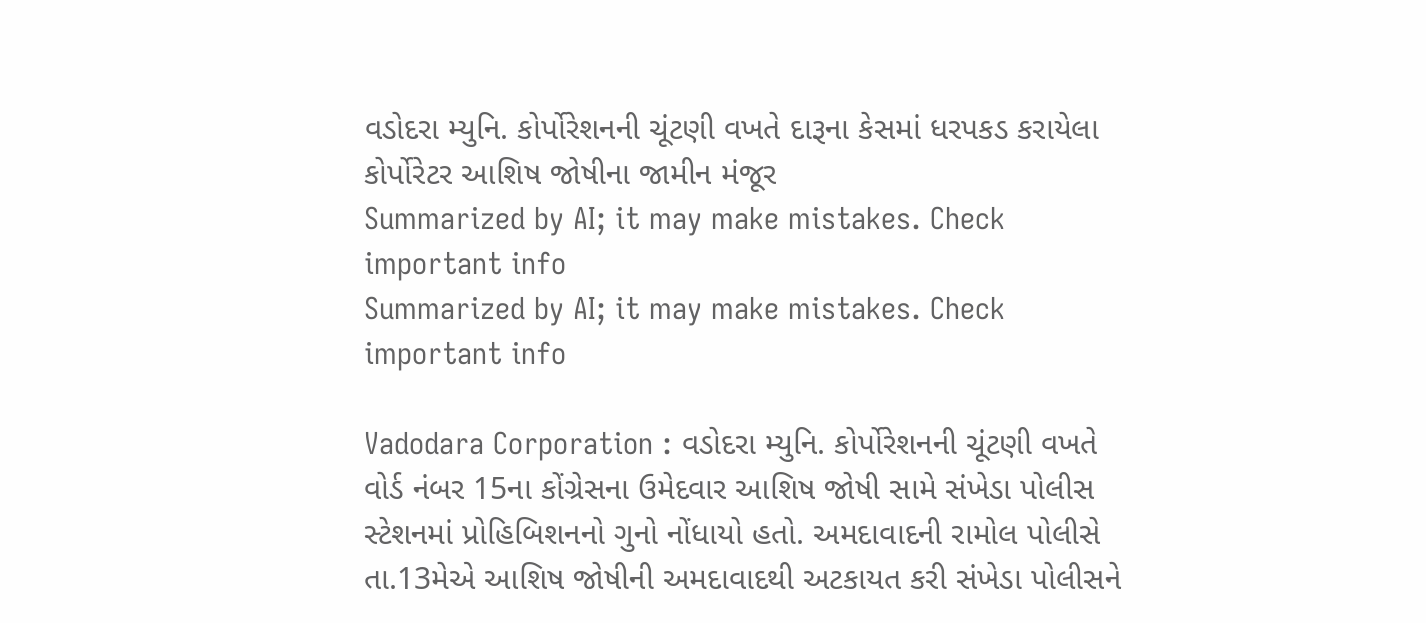વડોદરા મ્યુનિ. કોર્પોરેશનની ચૂંટણી વખતે દારૂના કેસમાં ધરપકડ કરાયેલા કોર્પોરેટર આશિષ જોષીના જામીન મંજૂર
Summarized by AI; it may make mistakes. Check important info
Summarized by AI; it may make mistakes. Check important info

Vadodara Corporation : વડોદરા મ્યુનિ. કોર્પોરેશનની ચૂંટણી વખતે વોર્ડ નંબર 15ના કોંગ્રેસના ઉમેદવાર આશિષ જોષી સામે સંખેડા પોલીસ સ્ટેશનમાં પ્રોહિબિશનનો ગુનો નોંધાયો હતો. અમદાવાદની રામોલ પોલીસે તા.13મેએ આશિષ જોષીની અમદાવાદથી અટકાયત કરી સંખેડા પોલીસને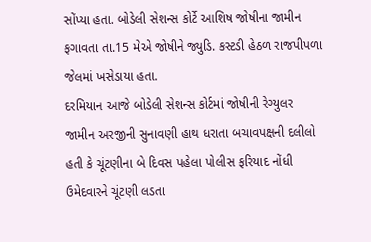સોંપ્યા હતા. બોડેલી સેશન્સ કોર્ટે આશિષ જોષીના જામીન ફગાવતા તા.15 મેએ જોષીને જ્યુડિ. કસ્ટડી હેઠળ રાજપીપળા જેલમાં ખસેડાયા હતા.
દરમિયાન આજે બોડેલી સેશન્સ કોર્ટમાં જોષીની રેગ્યુલર જામીન અરજીની સુનાવણી હાથ ધરાતા બચાવપક્ષની દલીલો હતી કે ચૂંટણીના બે દિવસ પહેલા પોલીસ ફરિયાદ નોંધી ઉમેદવારને ચૂંટણી લડતા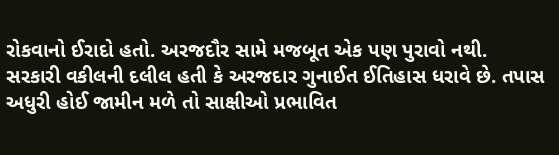રોકવાનો ઈરાદો હતો. અરજદૌર સામે મજબૂત એક પણ પુરાવો નથી. સરકારી વકીલની દલીલ હતી કે અરજદાર ગુનાઈત ઈતિહાસ ધરાવે છે. તપાસ અધુરી હોઈ જામીન મળે તો સાક્ષીઓ પ્રભાવિત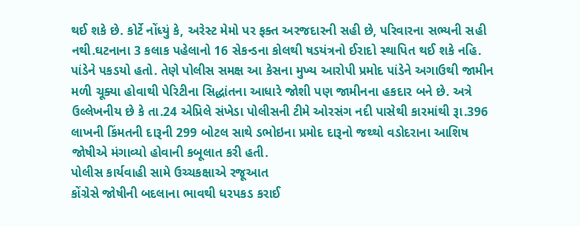થઈ શકે છે. કોર્ટે નોંધ્યું કે, અરેસ્ટ મેમો પર ફક્ત અરજદારની સહી છે, પરિવારના સભ્યની સહી નથી.ઘટનાના 3 કલાક પહેલાનો 16 સેકન્ડના કોલથી ષડયંત્રનો ઈરાદો સ્થાપિત થઈ શકે નહિ. પાંડેને પકડયો હતો. તેણે પોલીસ સમક્ષ આ કેસના મુખ્ય આરોપી પ્રમોદ પાંડેને અગાઉથી જામીન મળી ચૂક્યા હોવાથી પેરિટીના સિદ્ધાંતના આધારે જોશી પણ જામીનના હકદાર બને છે. અત્રે ઉલ્લેખનીય છે કે તા.24 એપ્રિલે સંખેડા પોલીસની ટીમે ઓરસંગ નદી પાસેથી કારમાંથી રૂા.396 લાખની કિંમતની દારૂની 299 બોટલ સાથે ડભોઇના પ્રમોદ દારૂનો જથ્થો વડોદરાના આશિષ જોષીએ મંગાવ્યો હોવાની કબૂલાત કરી હતી.
પોલીસ કાર્યવાહી સામે ઉચ્ચકક્ષાએ રજૂઆત
કોંગ્રેસે જોષીની બદલાના ભાવથી ધરપકડ કરાઈ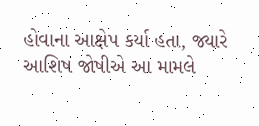હોવાના આક્ષેપ કર્યા હતા, જ્યારે આશિષ જોષીએ આ મામલે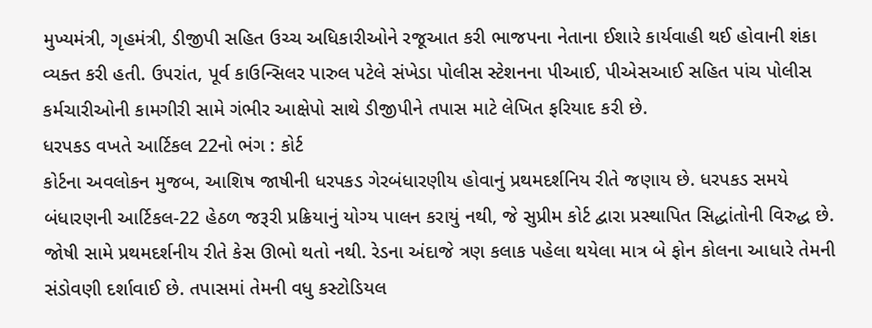મુખ્યમંત્રી, ગૃહમંત્રી, ડીજીપી સહિત ઉચ્ચ અધિકારીઓને રજૂઆત કરી ભાજપના નેતાના ઈશારે કાર્યવાહી થઈ હોવાની શંકા વ્યક્ત કરી હતી. ઉપરાંત, પૂર્વ કાઉન્સિલર પારુલ પટેલે સંખેડા પોલીસ સ્ટેશનના પીઆઈ, પીએસઆઈ સહિત પાંચ પોલીસ કર્મચારીઓની કામગીરી સામે ગંભીર આક્ષેપો સાથે ડીજીપીને તપાસ માટે લેખિત ફરિયાદ કરી છે.
ધરપકડ વખતે આર્ટિકલ 22નો ભંગ : કોર્ટ
કોર્ટના અવલોકન મુજબ, આશિષ જાષીની ધરપકડ ગેરબંધારણીય હોવાનું પ્રથમદર્શનિય રીતે જણાય છે. ધરપકડ સમયે બંધારણની આર્ટિકલ-22 હેઠળ જરૂરી પ્રક્રિયાનું યોગ્ય પાલન કરાયું નથી, જે સુપ્રીમ કોર્ટ દ્વારા પ્રસ્થાપિત સિદ્ધાંતોની વિરુદ્ધ છે. જોષી સામે પ્રથમદર્શનીય રીતે કેસ ઊભો થતો નથી. રેડના અંદાજે ત્રણ કલાક પહેલા થયેલા માત્ર બે ફોન કોલના આધારે તેમની સંડોવણી દર્શાવાઈ છે. તપાસમાં તેમની વધુ કસ્ટોડિયલ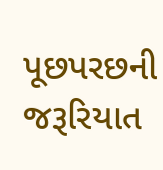પૂછપરછની જરૂરિયાત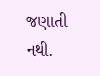જણાતી નથી.